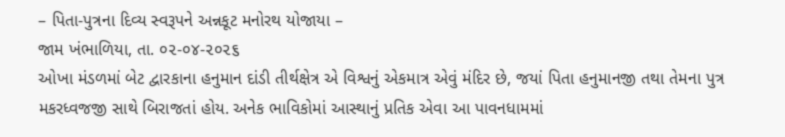– પિતા-પુત્રના દિવ્ય સ્વરૂપને અન્નકૂટ મનોરથ યોજાયા –
જામ ખંભાળિયા, તા. ૦૨-૦૪-૨૦૨૬
ઓખા મંડળમાં બેટ દ્વારકાના હનુમાન દાંડી તીર્થક્ષેત્ર એ વિશ્વનું એકમાત્ર એવું મંદિર છે, જયાં પિતા હનુમાનજી તથા તેમના પુત્ર મકરધ્વજજી સાથે બિરાજતાં હોય. અનેક ભાવિકોમાં આસ્થાનું પ્રતિક એવા આ પાવનધામમાં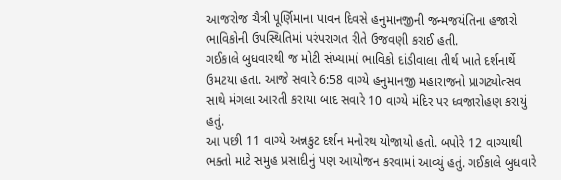આજરોજ ચૈત્રી પૂર્ણિમાના પાવન દિવસે હનુમાનજીની જન્મજયંતિના હજારો ભાવિકોની ઉપસ્થિતિમાં પરંપરાગત રીતે ઉજવણી કરાઈ હતી.
ગઈકાલે બુધવારથી જ મોટી સંખ્યામાં ભાવિકો દાંડીવાલા તીર્થ ખાતે દર્શનાર્થે ઉમટયા હતા. આજે સવારે 6:58 વાગ્યે હનુમાનજી મહારાજનો પ્રાગટ્યોત્સવ સાથે મંગલા આરતી કરાયા બાદ સવારે 10 વાગ્યે મંદિર પર ધ્વજારોહણ કરાયું હતું.
આ પછી 11 વાગ્યે અન્નકુટ દર્શન મનોરથ યોજાયો હતો. બપોરે 12 વાગ્યાથી ભક્તો માટે સમુહ પ્રસાદીનું પણ આયોજન કરવામાં આવ્યું હતું. ગઈકાલે બુધવારે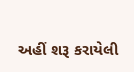અહીં શરૂ કરાયેલી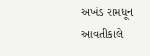અખંડ રામધૂન આવતીકાલે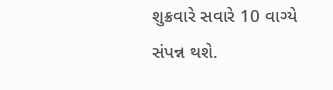શુક્રવારે સવારે 10 વાગ્યે સંપન્ન થશે.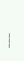___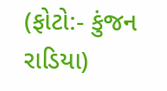(ફોટો:- કુંજન રાડિયા)